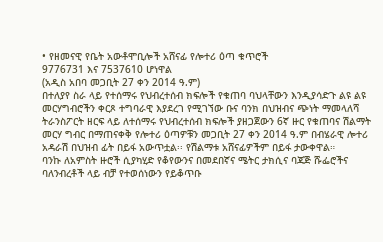• የዘመናዊ የቤት አውቶሞቢሎች አሸናፊ የሎተሪ ዕጣ ቁጥሮች
9776731 እና 7537610 ሆነዋል
(አዲስ አበባ መጋቢት 27 ቀን 2014 ዓ.ም)
በተለያየ ስራ ላይ የተሰማሩ የህብረተሰብ ክፍሎች የቁጠባ ባህላቸውን እንዲያሳድጉ ልዩ ልዩ መርሃግብሮችን ቀርጾ ተግባራዊ እያደረገ የሚገኘው ቡና ባንክ በህዝብና ጭነት ማመላለሻ ትራንስፖርት ዘርፍ ላይ ለተሰማሩ የህብረተሰብ ክፍሎች ያዘጋጀውን 6ኛ ዙር የቁጠባና ሽልማት መርሃ ግብር በማጠናቀቅ የሎተሪ ዕጣዎቹን መጋቢት 27 ቀን 2014 ዓ.ም በብሄራዊ ሎተሪ አዳራሽ በህዝብ ፊት በይፋ አውጥቷል፡፡ የሽልማቱ አሸናፊዎችም በይፋ ታውቀዋል።
ባንኩ ለአምስት ዙሮች ሲያካሂድ የቆየውንና በመደበኛና ሜትር ታክሲና ባጃጅ ሹፌሮችና ባለንብረቶች ላይ ብቻ የተወሰነውን የይቆጥቡ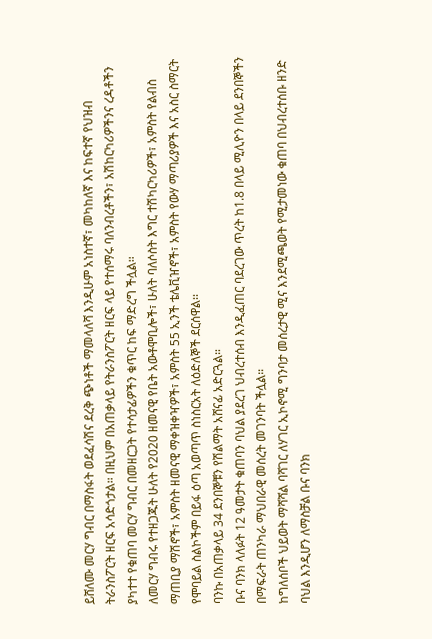ይሸለሙ መርሃ ግብር በማስፋት ወደፈሳሽና ደረቅ ጭነቶች ማመላለሻ እንዲሁም አነስተኛ፣ መካከለኛ እና ከፍተኛ የህዝብ ትራንስፖርት ዘርፍ አሳድጎታል። በዚህም በአጠቃላይ የትራንስፖርት ዘርፍ ላይ የተሰማሩ ባለንብረቶችን፣ አሽከርካሪዎችንና ረዳቶችን ያካተተ የቁጠባ መርሃ ግብር በመዘርጋት የተሳታፊዎችን ቁጥር ከፍ ማድረግ ችሏል።
ለመርሃ ግብሩ የተዘጋጁት ሁለት የ2020 ዘመናዊ የቤት አውቶሞቢሎች፣ ሁለት ባለሶስት እግር ተሽካርካሪዎች፣ አምስት የልብስ ማጠቢያ ማሽኖች፣ አምስት ዘመናዊ ማቀዝቀዣዎች፣ አምስት 55 ኢንች ቴሌቪዠኖች፣ አምስት የውሃ ማጣሪያዎች እና አስር ስማርት የሞባይል ስልኮችም በይፋ ዕጣ አወጣጥ ስነስርአት ለዕድለኞች ደርሰዋል፡፡
ባንኩ በአጠቃላይ 34 ደንበኞቹን የሽልማት አሸናፊ አድርጓል።
ቡና ባንክ ላለፉት 12 ዓመታት ቁጠባን ባህል ያደረገ ህብረተሰብ እንዲፈጠር ባደረገው ጥረት ከ1.8 በላይ ሚሊዮን በላይ ደንበኞችን በማፍራት ጠንካራ ማህበራዊ መሰረት መገንባት ችሏል።
ከግለሰቦች ህይወት ማሻሻል ባሻገር ለሃገር ኢኮኖሚ ግንባታ መሰረታዊ ሚና እንደሚጫወት የሚታመነው ቁጠባ በህብረተሰቡ ዘንድ ባህል እንዲሆን ለማስቻል ቡና ባንክ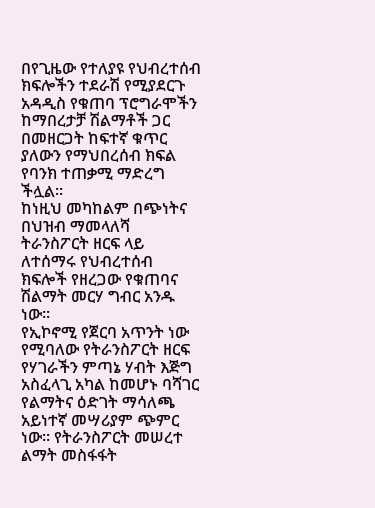በየጊዜው የተለያዩ የህብረተሰብ ክፍሎችን ተደራሽ የሚያደርጉ አዳዲስ የቁጠባ ፕሮግራሞችን ከማበረታቻ ሽልማቶች ጋር በመዘርጋት ከፍተኛ ቁጥር ያለውን የማህበረሰብ ክፍል የባንክ ተጠቃሚ ማድረግ ችሏል።
ከነዚህ መካከልም በጭነትና በህዝብ ማመላለሻ ትራንስፖርት ዘርፍ ላይ ለተሰማሩ የህብረተሰብ ክፍሎች የዘረጋው የቁጠባና ሽልማት መርሃ ግብር አንዱ ነው።
የኢኮኖሚ የጀርባ አጥንት ነው የሚባለው የትራንስፖርት ዘርፍ የሃገራችን ምጣኔ ሃብት እጅግ አስፈላጊ አካል ከመሆኑ ባሻገር የልማትና ዕድገት ማሳለጫ አይነተኛ መሣሪያም ጭምር ነው። የትራንስፖርት መሠረተ ልማት መስፋፋት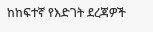ከከፍተኛ የእድገት ደረጃዎች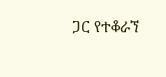ጋር የተቆራኘ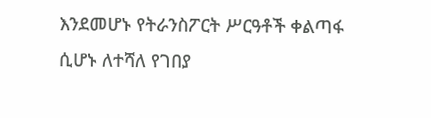እንደመሆኑ የትራንስፖርት ሥርዓቶች ቀልጣፋ ሲሆኑ ለተሻለ የገበያ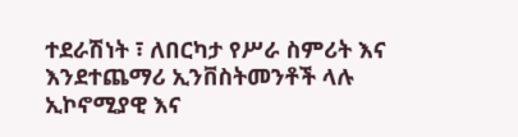ተደራሽነት ፣ ለበርካታ የሥራ ስምሪት እና እንደተጨማሪ ኢንቨስትመንቶች ላሉ ኢኮኖሚያዊ እና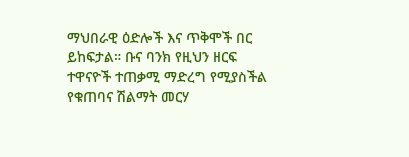ማህበራዊ ዕድሎች እና ጥቅሞች በር ይከፍታል። ቡና ባንክ የዚህን ዘርፍ ተዋናዮች ተጠቃሚ ማድረግ የሚያስችል የቁጠባና ሽልማት መርሃ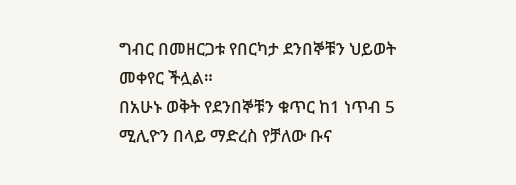ግብር በመዘርጋቱ የበርካታ ደንበኞቹን ህይወት መቀየር ችሏል።
በአሁኑ ወቅት የደንበኞቹን ቁጥር ከ1 ነጥብ 5 ሚሊዮን በላይ ማድረስ የቻለው ቡና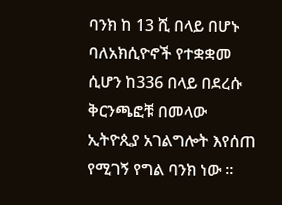ባንክ ከ 13 ሺ በላይ በሆኑ ባለአክሲዮኖች የተቋቋመ ሲሆን ከ336 በላይ በደረሱ ቅርንጫፎቹ በመላው ኢትዮጲያ አገልግሎት እየሰጠ የሚገኝ የግል ባንክ ነው ።